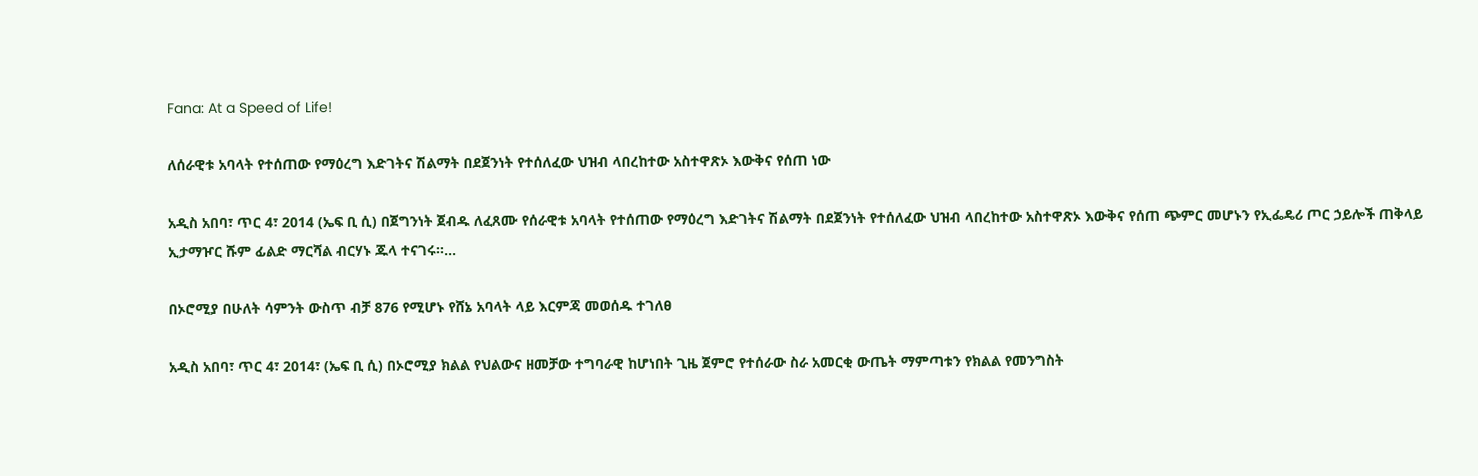Fana: At a Speed of Life!

ለሰራዊቱ አባላት የተሰጠው የማዕረግ እድገትና ሽልማት በደጀንነት የተሰለፈው ህዝብ ላበረከተው አስተዋጽኦ እውቅና የሰጠ ነው

አዲስ አበባ፣ ጥር 4፣ 2014 (ኤፍ ቢ ሲ) በጀግንነት ጀብዱ ለፈጸሙ የሰራዊቱ አባላት የተሰጠው የማዕረግ እድገትና ሽልማት በደጀንነት የተሰለፈው ህዝብ ላበረከተው አስተዋጽኦ እውቅና የሰጠ ጭምር መሆኑን የኢፌዴሪ ጦር ኃይሎች ጠቅላይ ኢታማዦር ሹም ፊልድ ማርሻል ብርሃኑ ጁላ ተናገሩ፡፡…

በኦሮሚያ በሁለት ሳምንት ውስጥ ብቻ 876 የሚሆኑ የሸኔ አባላት ላይ እርምጃ መወሰዱ ተገለፀ

አዲስ አበባ፣ ጥር 4፣ 2014፣ (ኤፍ ቢ ሲ) በኦሮሚያ ክልል የህልውና ዘመቻው ተግባራዊ ከሆነበት ጊዜ ጀምሮ የተሰራው ስራ አመርቂ ውጤት ማምጣቱን የክልል የመንግስት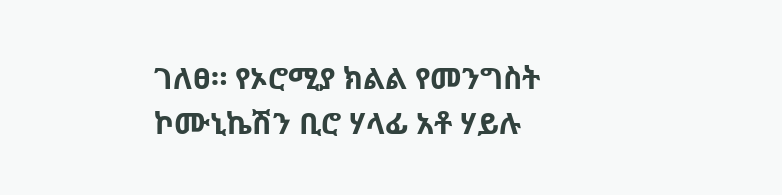ገለፀ። የኦሮሚያ ክልል የመንግስት ኮሙኒኬሽን ቢሮ ሃላፊ አቶ ሃይሉ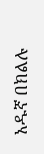አዱኛ በክልሉ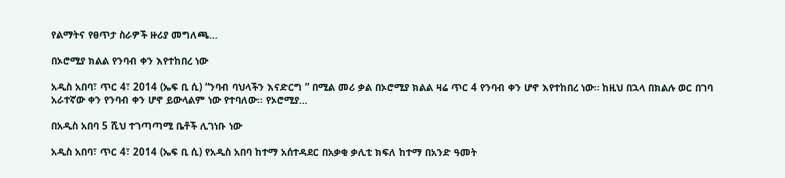የልማትና የፀጥታ ስራዎች ዙሪያ መግለጫ…

በኦሮሚያ ክልል የንባብ ቀን እየተከበረ ነው

አዲስ አበባ፣ ጥር 4፣ 2014 (ኤፍ ቢ ሲ) “ንባብ ባህላችን እናድርግ ” በሚል መሪ ቃል በኦሮሚያ ክልል ዛሬ ጥር 4 የንባብ ቀን ሆኖ እየተከበረ ነው። ከዚህ በኋላ በክልሉ ወር በገባ አራተኛው ቀን የንባብ ቀን ሆኖ ይውላልም ነው የተባለው፡፡ የኦሮሚያ…

በአዲስ አበባ 5 ሺህ ተገጣጣሚ ቤቶች ሊገነቡ ነው

አዲስ አበባ፣ ጥር 4፣ 2014 (ኤፍ ቢ ሲ) የአዲስ አበባ ከተማ አሰተዳደር በአቃቂ ቃሊቲ ክፍለ ከተማ በአንድ ዓመት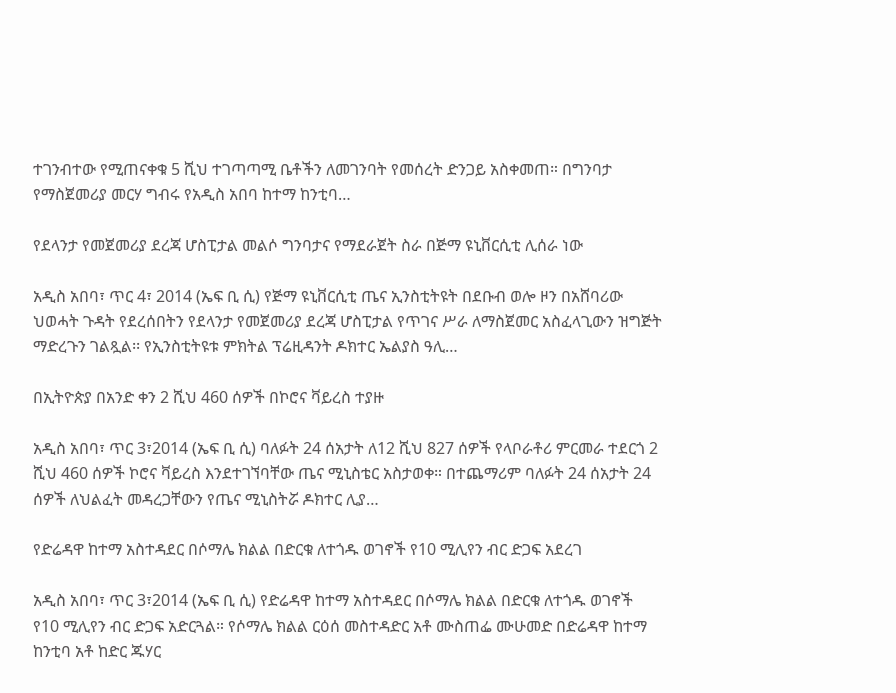ተገንብተው የሚጠናቀቁ 5 ሺህ ተገጣጣሚ ቤቶችን ለመገንባት የመሰረት ድንጋይ አስቀመጠ። በግንባታ የማስጀመሪያ መርሃ ግብሩ የአዲስ አበባ ከተማ ከንቲባ…

የደላንታ የመጀመሪያ ደረጃ ሆስፒታል መልሶ ግንባታና የማደራጀት ስራ በጅማ ዩኒቨርሲቲ ሊሰራ ነው

አዲስ አበባ፣ ጥር 4፣ 2014 (ኤፍ ቢ ሲ) የጅማ ዩኒቨርሲቲ ጤና ኢንስቲትዩት በደቡብ ወሎ ዞን በአሸባሪው ህወሓት ጉዳት የደረሰበትን የደላንታ የመጀመሪያ ደረጃ ሆስፒታል የጥገና ሥራ ለማስጀመር አስፈላጊውን ዝግጅት ማድረጉን ገልጿል፡፡ የኢንስቲትዩቱ ምክትል ፕሬዚዳንት ዶክተር ኤልያስ ዓሊ…

በኢትዮጵያ በአንድ ቀን 2 ሺህ 460 ሰዎች በኮሮና ቫይረስ ተያዙ

አዲስ አበባ፣ ጥር 3፣2014 (ኤፍ ቢ ሲ) ባለፉት 24 ሰአታት ለ12 ሺህ 827 ሰዎች የላቦራቶሪ ምርመራ ተደርጎ 2 ሺህ 460 ሰዎች ኮሮና ቫይረስ እንደተገኘባቸው ጤና ሚኒስቴር አስታወቀ። በተጨማሪም ባለፉት 24 ሰአታት 24 ሰዎች ለህልፈት መዳረጋቸውን የጤና ሚኒስትሯ ዶክተር ሊያ…

የድሬዳዋ ከተማ አስተዳደር በሶማሌ ክልል በድርቁ ለተጎዱ ወገኖች የ10 ሚሊየን ብር ድጋፍ አደረገ

አዲስ አበባ፣ ጥር 3፣2014 (ኤፍ ቢ ሲ) የድሬዳዋ ከተማ አስተዳደር በሶማሌ ክልል በድርቁ ለተጎዱ ወገኖች የ10 ሚሊየን ብር ድጋፍ አድርጓል። የሶማሌ ክልል ርዕሰ መስተዳድር አቶ ሙስጠፌ ሙሁመድ በድሬዳዋ ከተማ ከንቲባ አቶ ከድር ጁሃር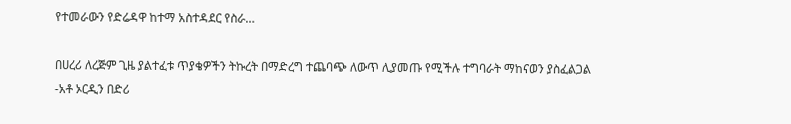የተመራውን የድሬዳዋ ከተማ አስተዳደር የስራ…

በሀረሪ ለረጅም ጊዜ ያልተፈቱ ጥያቄዎችን ትኩረት በማድረግ ተጨባጭ ለውጥ ሊያመጡ የሚችሉ ተግባራት ማከናወን ያስፈልጋል -አቶ ኦርዲን በድሪ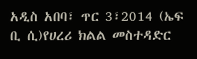አዲስ አበባ፣ ጥር 3፣2014 (ኤፍ ቢ ሲ)የሀረሪ ክልል መስተዳድር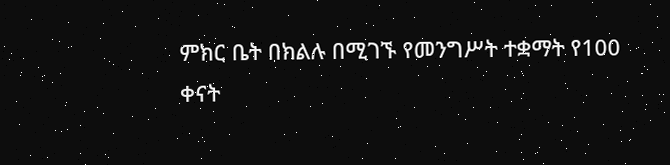ምክር ቤት በክልሉ በሚገኙ የመንግሥት ተቋማት የ100 ቀናት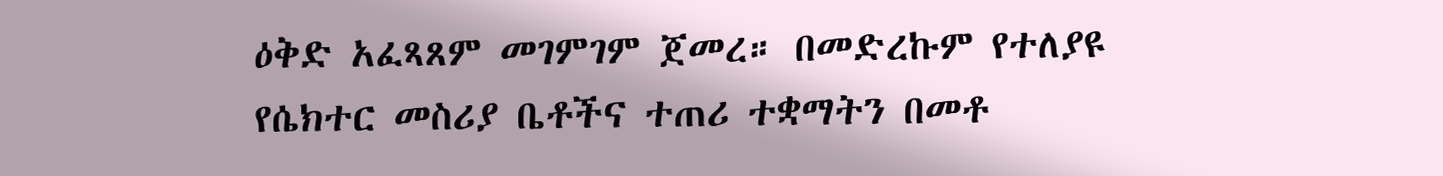ዕቅድ አፈጻጸም መገምገም ጀመረ። በመድረኩም የተለያዩ የሴክተር መስሪያ ቤቶችና ተጠሪ ተቋማትን በመቶ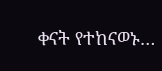ቀናት የተከናወኑ…